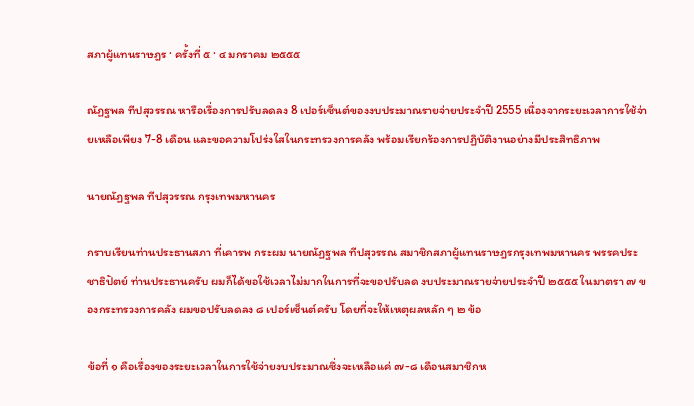สภาผู้แทนราษฎร · ครั้งที่ ๕ · ๔ มกราคม ๒๕๕๕

ณัฏฐพล ทีปสุวรรณ หารือเรื่องการปรับลดลง 8 เปอร์เซ็นต์ของงบประมาณรายจ่ายประจำปี 2555 เนื่องจากระยะเวลาการใช้จ่ายเหลือเพียง 7-8 เดือน และขอความโปร่งใสในกระทรวงการคลัง พร้อมเรียกร้องการปฏิบัติงานอย่างมีประสิทธิภาพ

นายณัฏฐพล ทีปสุวรรณ กรุงเทพมหานคร

กราบเรียนท่านประธานสภา ที่เคารพ กระผม นายณัฏฐพล ทีปสุวรรณ สมาชิกสภาผู้แทนราษฎรกรุงเทพมหานคร พรรคประชาธิปัตย์ ท่านประธานครับ ผมก็ได้ขอใช้เวลาไม่มากในการที่จะขอปรับลด งบประมาณรายจ่ายประจําปี ๒๕๕๕ ในมาตรา ๗ ของกระทรวงการคลัง ผมขอปรับลดลง ๘ เปอร์เซ็นต์ครับ โดยที่จะให้เหตุผลหลัก ๆ ๒ ข้อ

ข้อที่ ๑ คือเรื่องของระยะเวลาในการใช้จ่ายงบประมาณซึ่งจะเหลือแค่ ๗-๘ เดือนสมาชิกห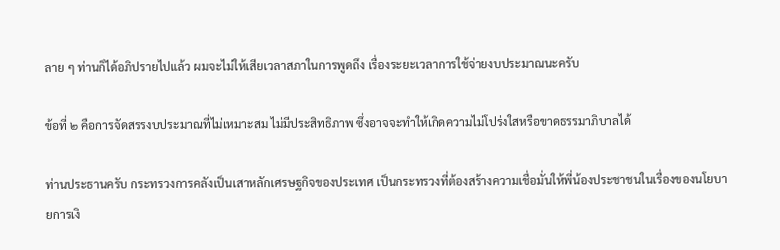ลาย ๆ ท่านก็ได้อภิปรายไปแล้ว ผมจะไม่ให้เสียเวลาสภาในการพูดถึง เรื่องระยะเวลาการใช้จ่ายงบประมาณนะครับ

ข้อที่ ๒ คือการจัดสรรงบประมาณที่ไม่เหมาะสม ไม่มีประสิทธิภาพ ซึ่งอาจจะทําให้เกิดความไม่โปร่งใสหรือขาดธรรมาภิบาลได้

ท่านประธานครับ กระทรวงการคลังเป็นเสาหลักเศรษฐกิจของประเทศ เป็นกระทรวงที่ต้องสร้างความเชื่อมั่นให้พี่น้องประชาชนในเรื่องของนโยบายการเงิ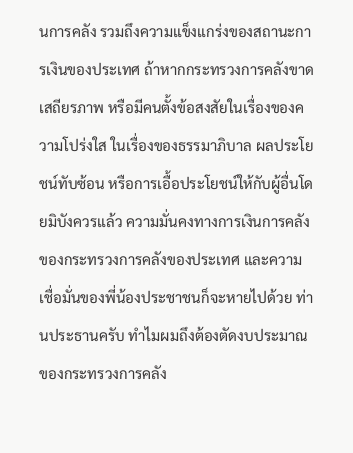นการคลัง รวมถึงความแข็งแกร่งของสถานะการเงินของประเทศ ถ้าหากกระทรวงการคลังขาดเสถียรภาพ หรือมีคนตั้งข้อสงสัยในเรื่องของความโปร่งใส ในเรื่องของธรรมาภิบาล ผลประโยชน์ทับซ้อน หรือการเอื้อประโยชน์ให้กับผู้อื่นโดยมิบังควรแล้ว ความมั่นคงทางการเงินการคลัง ของกระทรวงการคลังของประเทศ และความเชื่อมั่นของพี่น้องประชาชนก็จะหายไปด้วย ท่านประธานครับ ทําไมผมถึงต้องตัดงบประมาณของกระทรวงการคลัง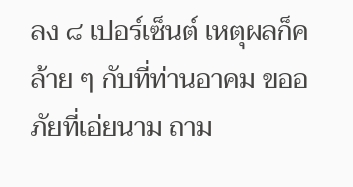ลง ๘ เปอร์เซ็นต์ เหตุผลก็คล้าย ๆ กับที่ท่านอาคม ขออภัยที่เอ่ยนาม ถาม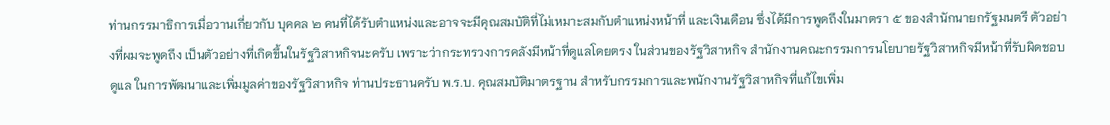ท่านกรรมาธิการเมื่อวานเกี่ยวกับ บุคคล ๒ คนที่ได้รับตําแหน่งและอาจจะมีคุณสมบัติที่ไม่เหมาะสมกับตําแหน่งหน้าที่ และเงินเดือน ซึ่งได้มีการพูดถึงในมาตรา ๕ ของสํานักนายกรัฐมนตรี ตัวอย่างที่ผมจะพูดถึง เป็นตัวอย่างที่เกิดขึ้นในรัฐวิสาหกิจนะครับ เพราะว่ากระทรวงการคลังมีหน้าที่ดูแลโดยตรง ในส่วนของรัฐวิสาหกิจ สํานักงานคณะกรรมการนโยบายรัฐวิสาหกิจมีหน้าที่รับผิดชอบดูแล ในการพัฒนาและเพิ่มมูลค่าของรัฐวิสาหกิจ ท่านประธานครับ พ.ร.บ. คุณสมบัติมาตรฐาน สําหรับกรรมการและพนักงานรัฐวิสาหกิจที่แก้ไขเพิ่ม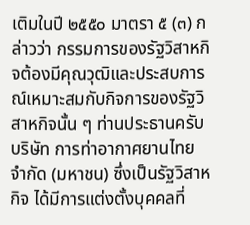เติมในปี ๒๕๕๐ มาตรา ๕ (๓) กล่าวว่า กรรมการของรัฐวิสาหกิจต้องมีคุณวุฒิและประสบการณ์เหมาะสมกับกิจการของรัฐวิสาหกิจนั้น ๆ ท่านประธานครับ บริษัท การท่าอากาศยานไทย จํากัด (มหาชน) ซึ่งเป็นรัฐวิสาหกิจ ได้มีการแต่งตั้งบุคคลที่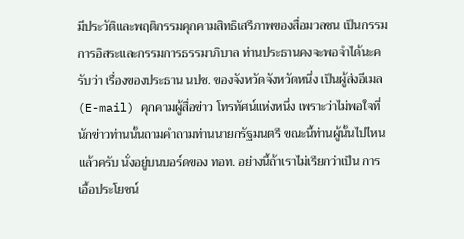มีประวัติและพฤติกรรมคุกคามสิทธิเสรีภาพของสื่อมวลชน เป็นกรรมการอิสระและกรรมการธรรมาภิบาล ท่านประธานคงจะพอจําได้นะครับว่า เรื่องของประธาน นปช. ของจังหวัดจังหวัดหนึ่ง เป็นผู้ส่งอีเมล (E-mail) คุกคามผู้สื่อข่าว โทรทัศน์แห่งหนึ่ง เพราะว่าไม่พอใจที่นักข่าวท่านนั้นถามคําถามท่านนายกรัฐมนตรี ขณะนี้ท่านผู้นั้นไปไหนแล้วครับ นั่งอยู่บนบอร์ดของ ทอท. อย่างนี้ถ้าเราไม่เรียกว่าเป็น การเอื้อประโยชน์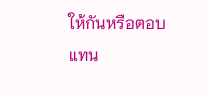ให้กันหรือตอบแทน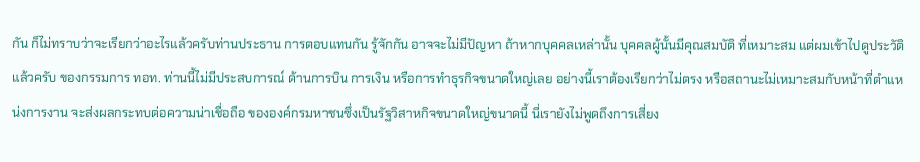กัน ก็ไม่ทราบว่าจะเรียกว่าอะไรแล้วครับท่านประธาน การตอบแทนกัน รู้จักกัน อาจจะไม่มีปัญหา ถ้าหากบุคคลเหล่านั้น บุคคลผู้นั้นมีคุณสมบัติ ที่เหมาะสม แต่ผมเข้าไปดูประวัติแล้วครับ ของกรรมการ ทอท. ท่านนี้ไม่มีประสบการณ์ ด้านการบิน การเงิน หรือการทําธุรกิจขนาดใหญ่เลย อย่างนี้เราต้องเรียกว่าไม่ตรง หรือสถานะไม่เหมาะสมกับหน้าที่ตําแหน่งการงาน จะส่งผลกระทบต่อความน่าเชื่อถือ ขององค์กรมหาชนซึ่งเป็นรัฐวิสาหกิจขนาดใหญ่ขนาดนี้ นี่เรายังไม่พูดถึงการเสี่ยง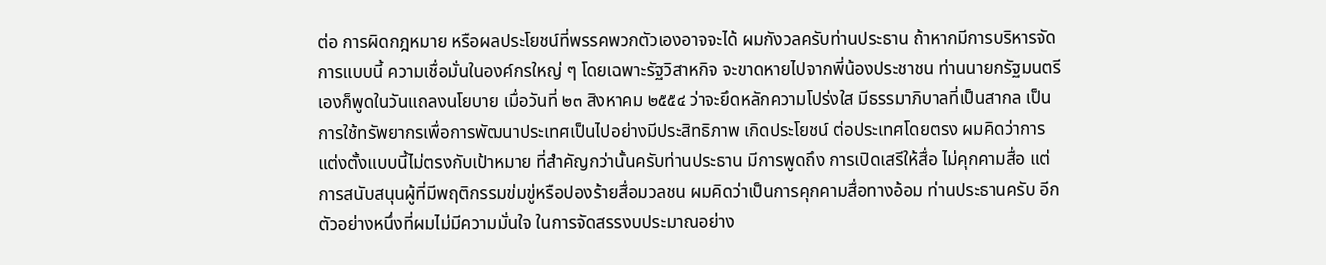ต่อ การผิดกฎหมาย หรือผลประโยชน์ที่พรรคพวกตัวเองอาจจะได้ ผมกังวลครับท่านประธาน ถ้าหากมีการบริหารจัดการแบบนี้ ความเชื่อมั่นในองค์กรใหญ่ ๆ โดยเฉพาะรัฐวิสาหกิจ จะขาดหายไปจากพี่น้องประชาชน ท่านนายกรัฐมนตรีเองก็พูดในวันแถลงนโยบาย เมื่อวันที่ ๒๓ สิงหาคม ๒๕๕๔ ว่าจะยึดหลักความโปร่งใส มีธรรมาภิบาลที่เป็นสากล เป็นการใช้ทรัพยากรเพื่อการพัฒนาประเทศเป็นไปอย่างมีประสิทธิภาพ เกิดประโยชน์ ต่อประเทศโดยตรง ผมคิดว่าการแต่งตั้งแบบนี้ไม่ตรงกับเป้าหมาย ที่สําคัญกว่านั้นครับท่านประธาน มีการพูดถึง การเปิดเสรีให้สื่อ ไม่คุกคามสื่อ แต่การสนับสนุนผู้ที่มีพฤติกรรมข่มขู่หรือปองร้ายสื่อมวลชน ผมคิดว่าเป็นการคุกคามสื่อทางอ้อม ท่านประธานครับ อีกตัวอย่างหนึ่งที่ผมไม่มีความมั่นใจ ในการจัดสรรงบประมาณอย่าง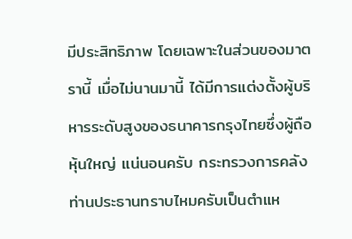มีประสิทธิภาพ โดยเฉพาะในส่วนของมาตรานี้ เมื่อไม่นานมานี้ ได้มีการแต่งตั้งผู้บริหารระดับสูงของธนาคารกรุงไทยซึ่งผู้ถือหุ้นใหญ่ แน่นอนครับ กระทรวงการคลัง ท่านประธานทราบไหมครับเป็นตําแห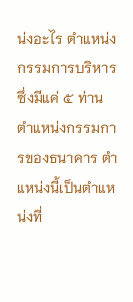น่งอะไร ตําแหน่งกรรมการบริหาร ซึ่งมีแค่ ๕ ท่าน ตําแหน่งกรรมการของธนาคาร ตําแหน่งนี้เป็นตําแหน่งที่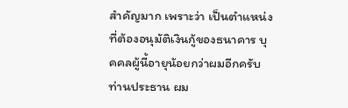สําคัญมาก เพราะว่า เป็นตําแหน่งที่ต้องอนุมัติเงินกู้ของธนาคาร บุคคลผู้นี้อายุน้อยกว่าผมอีกครับ ท่านประธาน ผม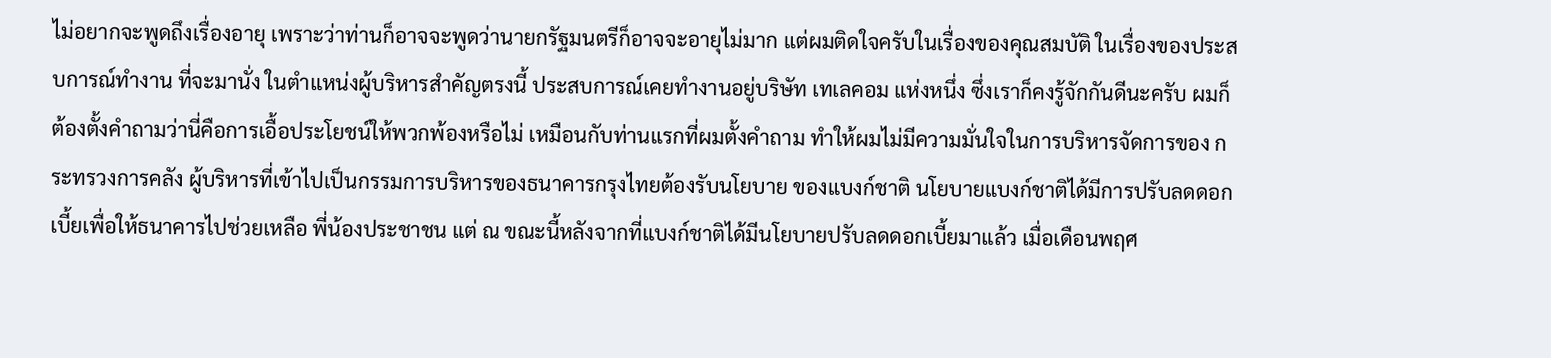ไม่อยากจะพูดถึงเรื่องอายุ เพราะว่าท่านก็อาจจะพูดว่านายกรัฐมนตรีก็อาจจะอายุไม่มาก แต่ผมติดใจครับในเรื่องของคุณสมบัติ ในเรื่องของประสบการณ์ทํางาน ที่จะมานั่ง ในตําแหน่งผู้บริหารสําคัญตรงนี้ ประสบการณ์เคยทํางานอยู่บริษัท เทเลคอม แห่งหนึ่ง ซึ่งเราก็คงรู้จักกันดีนะครับ ผมก็ต้องตั้งคําถามว่านี่คือการเอื้อประโยชน์ให้พวกพ้องหรือไม่ เหมือนกับท่านแรกที่ผมตั้งคําถาม ทําให้ผมไม่มีความมั่นใจในการบริหารจัดการของ กระทรวงการคลัง ผู้บริหารที่เข้าไปเป็นกรรมการบริหารของธนาคารกรุงไทยต้องรับนโยบาย ของแบงก์ชาติ นโยบายแบงก์ชาติได้มีการปรับลดดอกเบี้ยเพื่อให้ธนาคารไปช่วยเหลือ พี่น้องประชาชน แต่ ณ ขณะนี้หลังจากที่แบงก์ชาติได้มีนโยบายปรับลดดอกเบี้ยมาแล้ว เมื่อเดือนพฤศ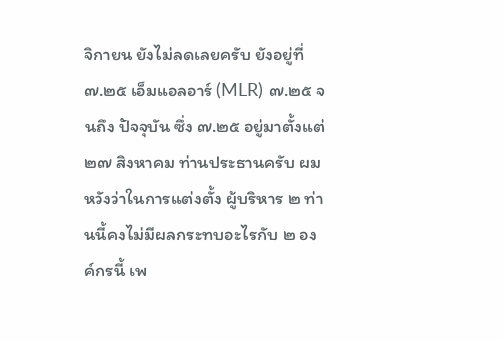จิกายน ยังไม่ลดเลยครับ ยังอยู่ที่ ๗.๒๕ เอ็มแอลอาร์ (MLR) ๗.๒๕ จนถึง ปัจจุบัน ซึ่ง ๗.๒๕ อยู่มาตั้งแต่ ๒๗ สิงหาคม ท่านประธานครับ ผมหวังว่าในการแต่งตั้ง ผู้บริหาร ๒ ท่านนี้คงไม่มีผลกระทบอะไรกับ ๒ องค์กรนี้ เพ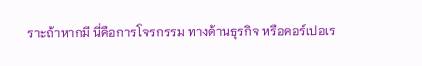ราะถ้าหากมี นี่คือการโจรกรรม ทางด้านธุรกิจ หรือคอร์เปอเร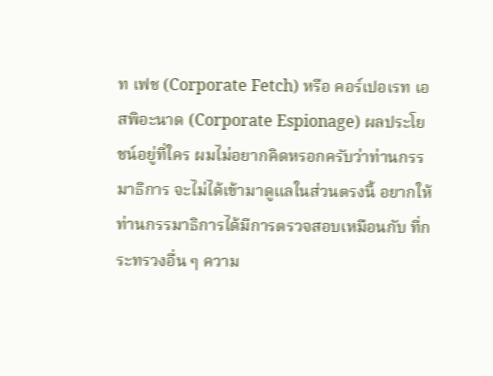ท เฟช (Corporate Fetch) หรือ คอร์เปอเรท เอสพิอะนาด (Corporate Espionage) ผลประโยชน์อยู่ที่ใคร ผมไม่อยากคิดหรอกครับว่าท่านกรรมาธิการ จะไม่ได้เข้ามาดูแลในส่วนตรงนี้ อยากให้ท่านกรรมาธิการได้มีการตรวจสอบเหมือนกับ ที่กระทรวงอื่น ๆ ความ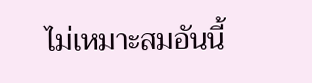ไม่เหมาะสมอันนี้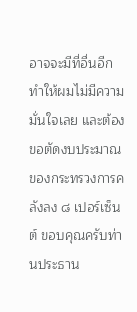อาจจะมีที่อื่นอีก ทําให้ผมไม่มีความมั่นใจเลย และต้องขอตัดงบประมาณของกระทรวงการคลังลง ๘ เปอร์เซ็นต์ ขอบคุณครับท่านประธาน